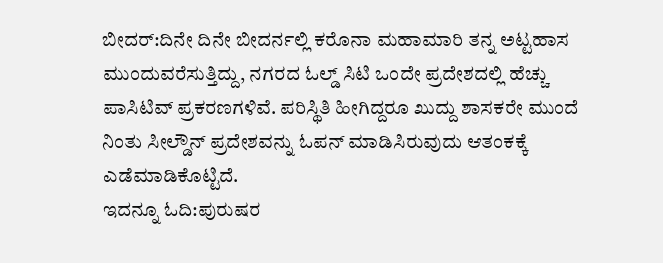ಬೀದರ್:ದಿನೇ ದಿನೇ ಬೀದರ್ನಲ್ಲಿ ಕರೊನಾ ಮಹಾಮಾರಿ ತನ್ನ ಅಟ್ಟಹಾಸ ಮುಂದುವರೆಸುತ್ತಿದ್ದು, ನಗರದ ಓಲ್ಡ್ ಸಿಟಿ ಒಂದೇ ಪ್ರದೇಶದಲ್ಲಿ ಹೆಚ್ಚು ಪಾಸಿಟಿವ್ ಪ್ರಕರಣಗಳಿವೆ. ಪರಿಸ್ಥಿತಿ ಹೀಗಿದ್ದರೂ ಖುದ್ದು ಶಾಸಕರೇ ಮುಂದೆ ನಿಂತು ಸೀಲ್ಡೌನ್ ಪ್ರದೇಶವನ್ನು ಓಪನ್ ಮಾಡಿಸಿರುವುದು ಆತಂಕಕ್ಕೆ ಎಡೆಮಾಡಿಕೊಟ್ಟಿದೆ.
ಇದನ್ನೂ ಓದಿ:ಪುರುಷರ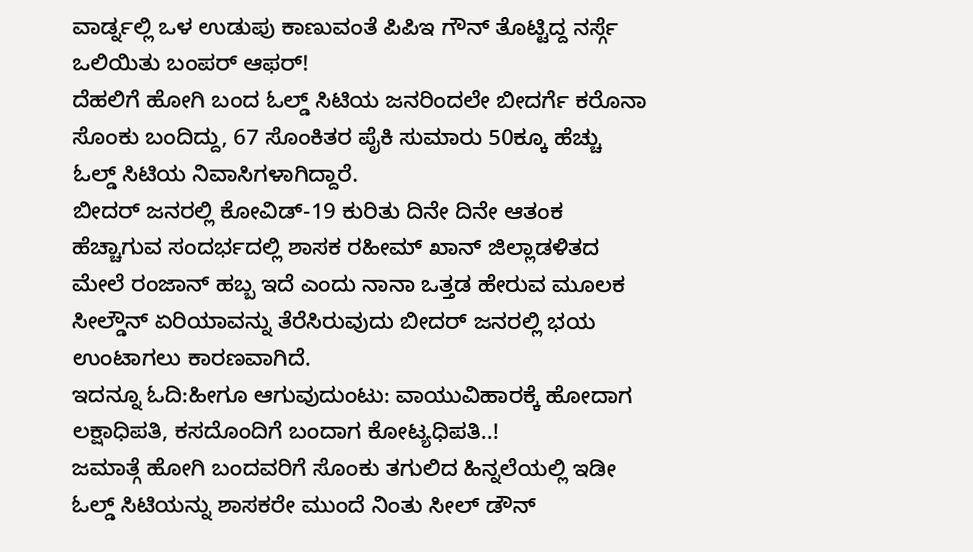ವಾರ್ಡ್ನಲ್ಲಿ ಒಳ ಉಡುಪು ಕಾಣುವಂತೆ ಪಿಪಿಇ ಗೌನ್ ತೊಟ್ಟಿದ್ದ ನರ್ಸ್ಗೆ ಒಲಿಯಿತು ಬಂಪರ್ ಆಫರ್!
ದೆಹಲಿಗೆ ಹೋಗಿ ಬಂದ ಓಲ್ಡ್ ಸಿಟಿಯ ಜನರಿಂದಲೇ ಬೀದರ್ಗೆ ಕರೊನಾ ಸೊಂಕು ಬಂದಿದ್ದು, 67 ಸೊಂಕಿತರ ಪೈಕಿ ಸುಮಾರು 50ಕ್ಕೂ ಹೆಚ್ಚು ಓಲ್ಡ್ ಸಿಟಿಯ ನಿವಾಸಿಗಳಾಗಿದ್ದಾರೆ.
ಬೀದರ್ ಜನರಲ್ಲಿ ಕೋವಿಡ್-19 ಕುರಿತು ದಿನೇ ದಿನೇ ಆತಂಕ ಹೆಚ್ಚಾಗುವ ಸಂದರ್ಭದಲ್ಲಿ ಶಾಸಕ ರಹೀಮ್ ಖಾನ್ ಜಿಲ್ಲಾಡಳಿತದ ಮೇಲೆ ರಂಜಾನ್ ಹಬ್ಬ ಇದೆ ಎಂದು ನಾನಾ ಒತ್ತಡ ಹೇರುವ ಮೂಲಕ ಸೀಲ್ಡೌನ್ ಏರಿಯಾವನ್ನು ತೆರೆಸಿರುವುದು ಬೀದರ್ ಜನರಲ್ಲಿ ಭಯ ಉಂಟಾಗಲು ಕಾರಣವಾಗಿದೆ.
ಇದನ್ನೂ ಓದಿ:ಹೀಗೂ ಆಗುವುದುಂಟು: ವಾಯುವಿಹಾರಕ್ಕೆ ಹೋದಾಗ ಲಕ್ಷಾಧಿಪತಿ, ಕಸದೊಂದಿಗೆ ಬಂದಾಗ ಕೋಟ್ಯಧಿಪತಿ..!
ಜಮಾತ್ಗೆ ಹೋಗಿ ಬಂದವರಿಗೆ ಸೊಂಕು ತಗುಲಿದ ಹಿನ್ನಲೆಯಲ್ಲಿ ಇಡೀ‌ ಓಲ್ಡ್ ಸಿಟಿಯನ್ನು ಶಾಸಕರೇ ಮುಂದೆ ನಿಂತು ಸೀಲ್ ಡೌನ್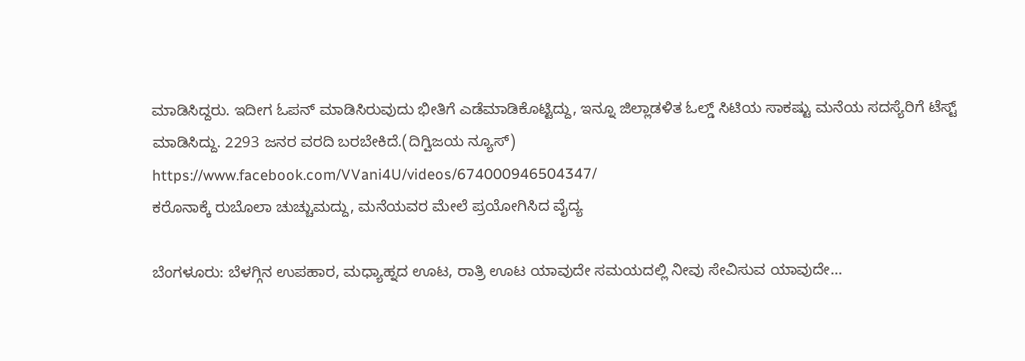ಮಾಡಿಸಿದ್ದರು. ಇದೀಗ ಓಪನ್ ಮಾಡಿಸಿರುವುದು ಭೀತಿಗೆ ಎಡೆಮಾಡಿಕೊಟ್ಟಿದ್ದು, ಇನ್ನೂ ಜಿಲ್ಲಾಡಳಿತ ಓಲ್ಡ್ ಸಿಟಿಯ ಸಾಕಷ್ಟು ಮನೆಯ ಸದಸ್ಯೆರಿಗೆ ಟೆಸ್ಟ್ ಮಾಡಿಸಿದ್ದು. 2293 ಜನರ ವರದಿ ಬರಬೇಕಿದೆ.(ದಿಗ್ವಿಜಯ ನ್ಯೂಸ್)
https://www.facebook.com/VVani4U/videos/674000946504347/
ಕರೊನಾಕ್ಕೆ ರುಬೊಲಾ ಚುಚ್ಚುಮದ್ದು, ಮನೆಯವರ ಮೇಲೆ ಪ್ರಯೋಗಿಸಿದ ವೈದ್ಯ

ಬೆಂಗಳೂರು: ಬೆಳಗ್ಗಿನ ಉಪಹಾರ, ಮಧ್ಯಾಹ್ನದ ಊಟ, ರಾತ್ರಿ ಊಟ ಯಾವುದೇ ಸಮಯದಲ್ಲಿ ನೀವು ಸೇವಿಸುವ ಯಾವುದೇ…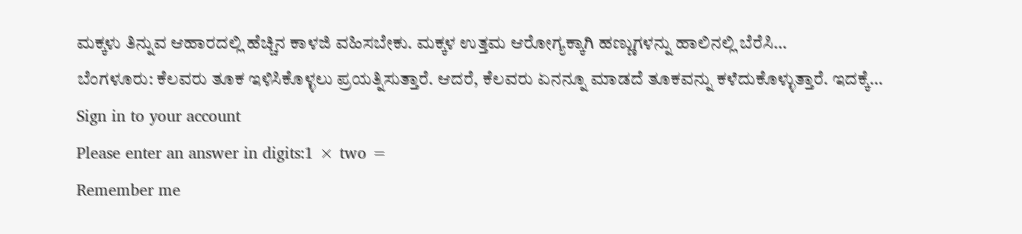ಮಕ್ಕಳು ತಿನ್ನುವ ಆಹಾರದಲ್ಲಿ ಹೆಚ್ಚಿನ ಕಾಳಜಿ ವಹಿಸಬೇಕು. ಮಕ್ಕಳ ಉತ್ತಮ ಆರೋಗ್ಯಕ್ಕಾಗಿ ಹಣ್ಣುಗಳನ್ನು ಹಾಲಿನಲ್ಲಿ ಬೆರೆಸಿ…
ಬೆಂಗಳೂರು: ಕೆಲವರು ತೂಕ ಇಳಿಸಿಕೊಳ್ಳಲು ಪ್ರಯತ್ನಿಸುತ್ತಾರೆ. ಆದರೆ, ಕೆಲವರು ಏನನ್ನೂ ಮಾಡದೆ ತೂಕವನ್ನು ಕಳೆದುಕೊಳ್ಳುತ್ತಾರೆ. ಇದಕ್ಕೆ…
Sign in to your account
Please enter an answer in digits:1 × two =
Remember me